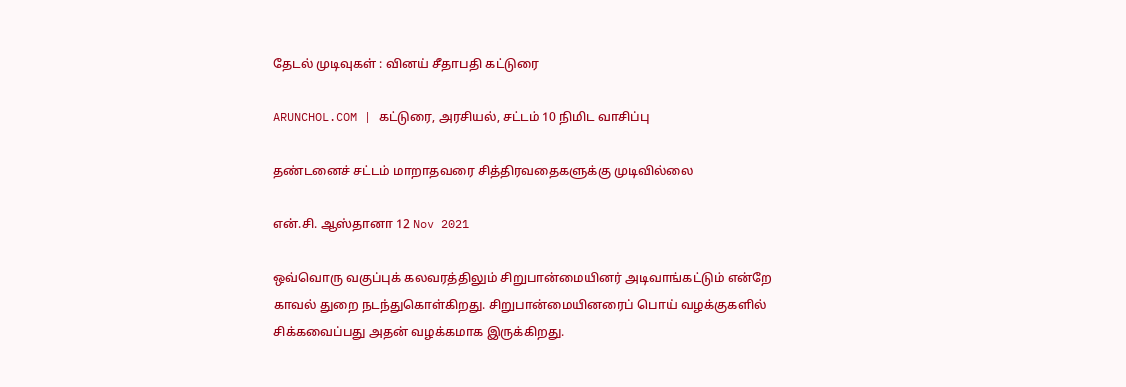தேடல் முடிவுகள் : வினய் சீதாபதி கட்டுரை

ARUNCHOL.COM | கட்டுரை, அரசியல், சட்டம் 10 நிமிட வாசிப்பு

தண்டனைச் சட்டம் மாறாதவரை சித்திரவதைகளுக்கு முடிவில்லை

என்.சி. ஆஸ்தானா 12 Nov 2021

ஒவ்வொரு வகுப்புக் கலவரத்திலும் சிறுபான்மையினர் அடிவாங்கட்டும் என்றே காவல் துறை நடந்துகொள்கிறது. சிறுபான்மையினரைப் பொய் வழக்குகளில் சிக்கவைப்பது அதன் வழக்கமாக இருக்கிறது.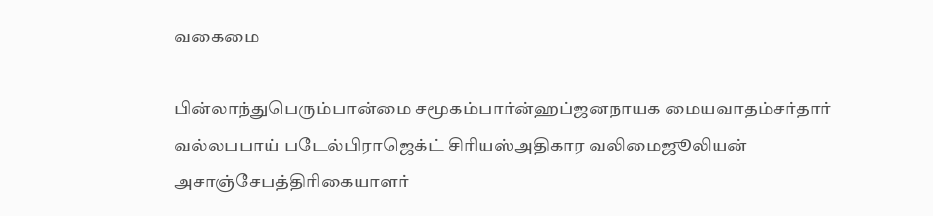வகைமை

பின்லாந்துபெரும்பான்மை சமூகம்பார்ன்ஹப்ஜனநாயக மையவாதம்சர்தார் வல்லபபாய் படேல்பிராஜெக்ட் சிரியஸ்அதிகார வலிமைஜூலியன் அசாஞ்சேபத்திரிகையாளர்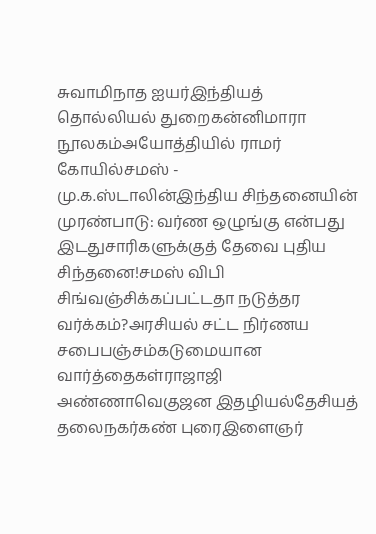சுவாமிநாத ஐயர்இந்தியத் தொல்லியல் துறைகன்னிமாரா நூலகம்அயோத்தியில் ராமர் கோயில்சமஸ் - மு.க.ஸ்டாலின்இந்திய சிந்தனையின் முரண்பாடு: வர்ண ஒழுங்கு என்பது இடதுசாரிகளுக்குத் தேவை புதிய சிந்தனை!சமஸ் விபி சிங்வஞ்சிக்கப்பட்டதா நடுத்தர வர்க்கம்?அரசியல் சட்ட நிர்ணய சபைபஞ்சம்கடுமையான வார்த்தைகள்ராஜாஜி அண்ணாவெகுஜன இதழியல்தேசியத் தலைநகர்கண் புரைஇளைஞர்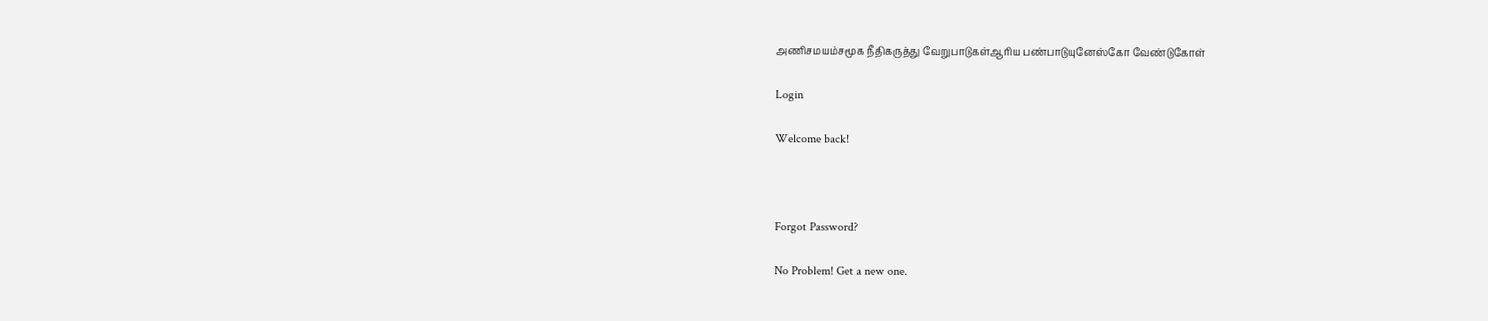அணிசமயம்சமூக நீதிகருத்து வேறுபாடுகள்ஆரிய பண்பாடுயுனேஸ்கோ வேண்டுகோள்

Login

Welcome back!



Forgot Password?

No Problem! Get a new one.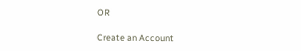OR

Create an Account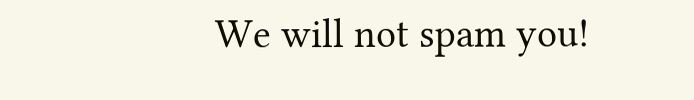We will not spam you!